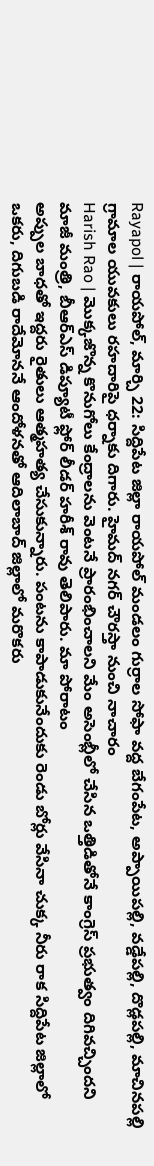Rayapol | రాయపోల్, మార్చి 22: సిద్దిపేట జిల్లా రాయపోల్ మండలం గుర్రాల సోఫా వద్ద బేగంపేట, అప్పాయిపల్లి, వడ్డేపల్లి, దొడ్లపల్లి, మాచినపల్లి గ్రామాల యువకులు రహదారిపై ధర్నాకు దిగారు. హైమద్ నగర్ చౌరస్తా నుంచి నాచారం
Harish Rao | మొక్కజొన్న కొనుగోలు కేంద్రాలను వెంటనే ప్రారంభించాలని మేం అసెంబ్లీలో చేసిన ఒత్తిడితోనే కాంగ్రెస్ ప్రభుత్వం దిగివచ్చిందని మాజీ మంత్రి, బీఆర్ఎస్ డిప్యూటీ ఫ్లోర్ లీడర్ హరీశ్ రావు తెలిపారు. మా పోరాటం
అప్పుల బాధతో ఇద్దరు రైతులు ఆత్మహత్య చేసుకున్నారు. పంటను కాపాడుకునేందుకు రెండు బోర్లు వేసినా చుక్క నీరు రాక సిద్దిపేట జిల్లాలో ఒకరు, దిగుబడి రాదేమోననే ఆందోళనతో ఆదిలాబాద్ జిల్లాలో మరొకరు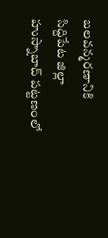బలవన్మరణానికి
సిద్దిపేట జిల్లా హుస్నాబాద్ పట్టణంలో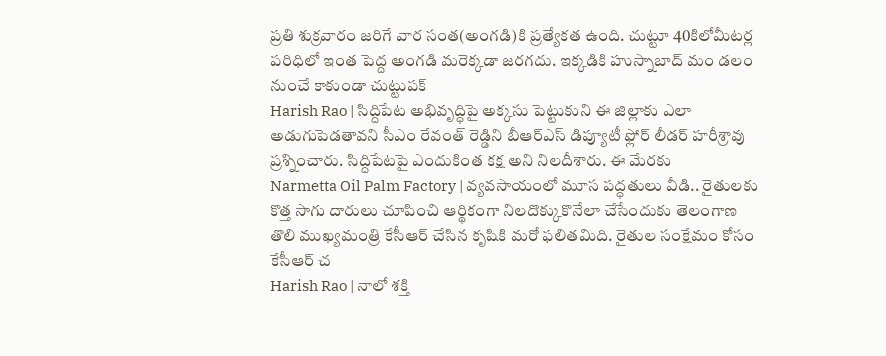ప్రతి శుక్రవారం జరిగే వార సంత(అంగడి)కి ప్రత్యేకత ఉంది. చుట్టూ 40కిలోమీటర్ల పరిధిలో ఇంత పెద్ద అంగడి మరెక్కడా జరగదు. ఇక్కడికి హుస్నాబాద్ మం డలం నుంచే కాకుండా చుట్టుపక్
Harish Rao | సిద్దిపేట అభివృద్ధిపై అక్కసు పెట్టుకుని ఈ జిల్లాకు ఎలా అడుగుపెడతావని సీఎం రేవంత్ రెడ్డిని బీఆర్ఎస్ డిప్యూటీ ఫ్లోర్ లీడర్ హరీశ్రావు ప్రశ్నించారు. సిద్దిపేటపై ఎందుకింత కక్ష అని నిలదీశారు. ఈ మేరకు
Narmetta Oil Palm Factory | వ్యవసాయంలో మూస పద్ధతులు వీడి.. రైతులకు కొత్త సాగు దారులు చూపించి ఆర్థికంగా నిలదొక్కుకొనేలా చేసేందుకు తెలంగాణ తొలి ముఖ్యమంత్రి కేసీఆర్ చేసిన కృషికి మరో ఫలితమిది. రైతుల సంక్షేమం కోసం కేసీఆర్ చ
Harish Rao | నాలో శక్తి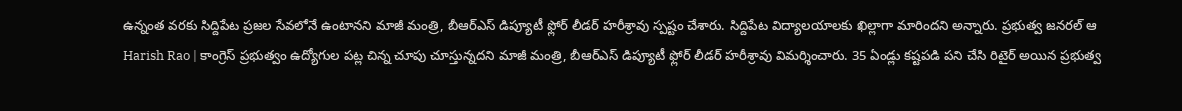ఉన్నంత వరకు సిద్దిపేట ప్రజల సేవలోనే ఉంటానని మాజీ మంత్రి, బీఆర్ఎస్ డిప్యూటీ ఫ్లోర్ లీడర్ హరీశ్రావు స్పష్టం చేశారు. సిద్దిపేట విద్యాలయాలకు ఖిల్లాగా మారిందని అన్నారు. ప్రభుత్వ జనరల్ ఆ
Harish Rao | కాంగ్రెస్ ప్రభుత్వం ఉద్యోగుల పట్ల చిన్న చూపు చూస్తున్నదని మాజీ మంత్రి, బీఆర్ఎస్ డిప్యూటీ ఫ్లోర్ లీడర్ హరీశ్రావు విమర్శించారు. 35 ఏండ్లు కష్టపడి పని చేసి రిటైర్ అయిన ప్రభుత్వ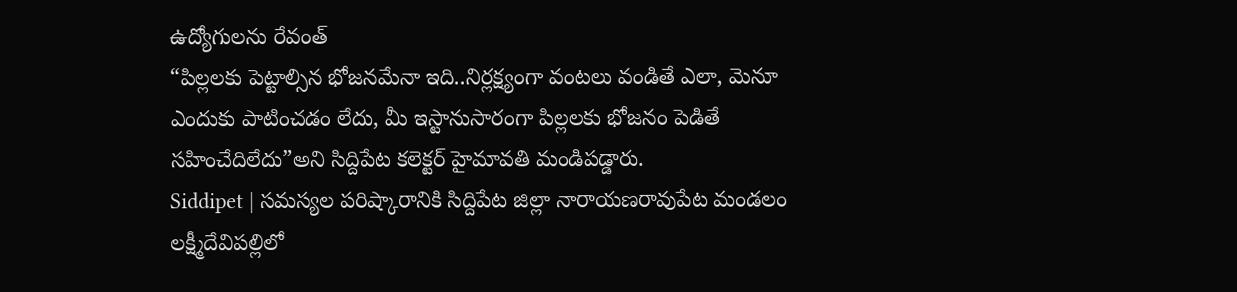ఉద్యోగులను రేవంత్
“పిల్లలకు పెట్టాల్సిన భోజనమేనా ఇది..నిర్లక్ష్యంగా వంటలు వండితే ఎలా, మెనూ ఎందుకు పాటించడం లేదు, మీ ఇస్టానుసారంగా పిల్లలకు భోజనం పెడితే సహించేదిలేదు”అని సిద్దిపేట కలెక్టర్ హైమావతి మండిపడ్డారు.
Siddipet | సమస్యల పరిష్కారానికి సిద్దిపేట జిల్లా నారాయణరావుపేట మండలం లక్ష్మీదేవిపల్లిలో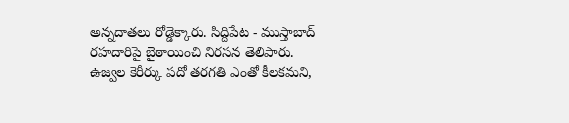అన్నదాతలు రోడ్డెక్కారు. సిద్దిపేట - ముస్తాబాద్ రహదారిపై బైఠాయించి నిరసన తెలిపారు.
ఉజ్వల కెరీర్కు పదో తరగతి ఎంతో కీలకమని,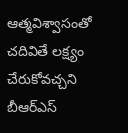ఆత్మవిశ్వాసంతో చదివితే లక్ష్యం చేరుకోవచ్చని బీఆర్ఎస్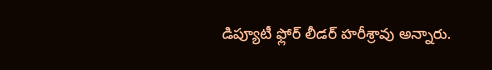డిప్యూటీ ఫ్లోర్ లీడర్ హరీశ్రావు అన్నారు.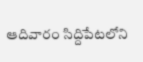ఆదివారం సిద్దిపేటలోని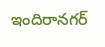ఇందిరానగర్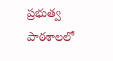ప్రభుత్వ పాఠశాలలో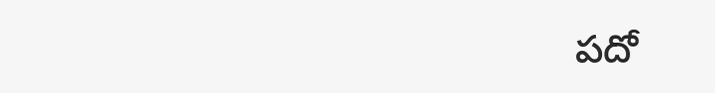పదో